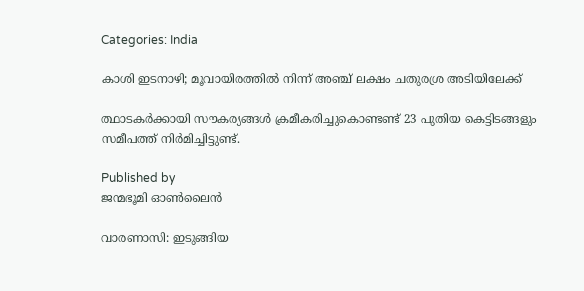Categories: India

കാശി ഇടനാഴി; മൂവായിരത്തില്‍ നിന്ന് അഞ്ച് ലക്ഷം ചതുരശ്ര അടിയിലേക്ക്

ത്ഥാടകര്‍ക്കായി സൗകര്യങ്ങള്‍ ക്രമീകരിച്ചുകൊണ്ടണ്ട് 23 പുതിയ കെട്ടിടങ്ങളും സമീപത്ത് നിര്‍മിച്ചിട്ടുണ്ട്.

Published by
ജന്മഭൂമി ഓണ്‍ലൈന്‍

വാരണാസി: ഇടുങ്ങിയ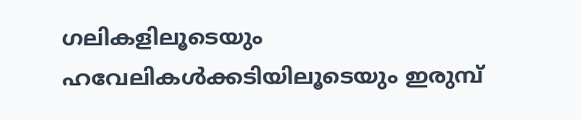ഗലികളിലൂടെയും ഹവേലികള്‍ക്കടിയിലൂടെയും ഇരുമ്പ്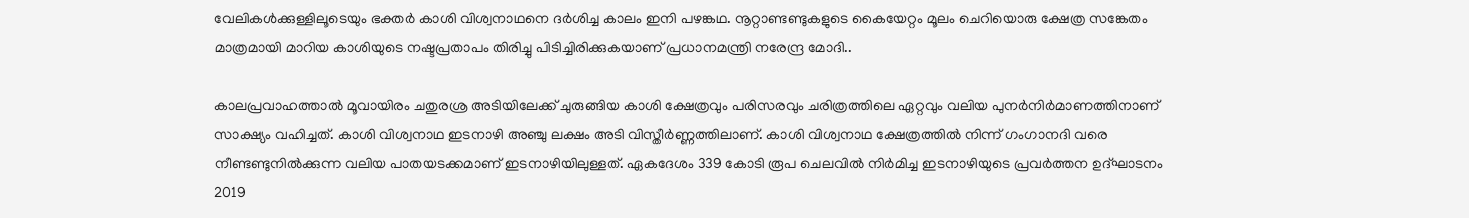വേലികള്‍ക്കുള്ളിലൂടെയും ഭക്തര്‍ കാശി വിശ്വനാഥനെ ദര്‍ശിച്ച കാലം ഇനി പഴങ്കഥ. നൂറ്റാണ്ടണ്ടുകളുടെ കൈയേറ്റം മൂലം ചെറിയൊരു ക്ഷേത്ര സങ്കേതം മാത്രമായി മാറിയ കാശിയുടെ നഷ്ടപ്രതാപം തിരിച്ചു പിടിച്ചിരിക്കുകയാണ് പ്രധാനമന്ത്രി നരേന്ദ്ര മോദി..

കാലപ്രവാഹത്താല്‍ മൂവായിരം ചതുരശ്ര അടിയിലേക്ക് ചുരുങ്ങിയ കാശി ക്ഷേത്രവും പരിസരവും ചരിത്രത്തിലെ ഏറ്റവും വലിയ പുനര്‍നിര്‍മാണത്തിനാണ് സാക്ഷ്യം വഹിച്ചത്. കാശി വിശ്വനാഥ ഇടനാഴി അഞ്ചു ലക്ഷം അടി വിസ്തീര്‍ണ്ണത്തിലാണ്. കാശി വിശ്വനാഥ ക്ഷേത്രത്തില്‍ നിന്ന് ഗംഗാനദി വരെ നീണ്ടണ്ടുനില്‍ക്കുന്ന വലിയ പാതയടക്കമാണ് ഇടനാഴിയിലുള്ളത്. ഏകദേശം 339 കോടി രൂപ ചെലവില്‍ നിര്‍മിച്ച ഇടനാഴിയുടെ പ്രവര്‍ത്തന ഉദ്ഘാടനം 2019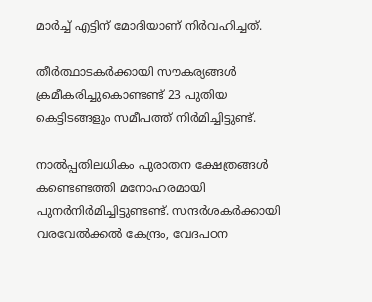മാര്‍ച്ച് എട്ടിന് മോദിയാണ് നിര്‍വഹിച്ചത്.

തീര്‍ത്ഥാടകര്‍ക്കായി സൗകര്യങ്ങള്‍ ക്രമീകരിച്ചുകൊണ്ടണ്ട് 23 പുതിയ കെട്ടിടങ്ങളും സമീപത്ത് നിര്‍മിച്ചിട്ടുണ്ട്.

നാല്‍പ്പതിലധികം പുരാതന ക്ഷേത്രങ്ങള്‍ കണ്ടെണ്ടത്തി മനോഹരമായി പുനര്‍നിര്‍മിച്ചിട്ടുണ്ടണ്ട്. സന്ദര്‍ശകര്‍ക്കായി വരവേല്‍ക്കല്‍ കേന്ദ്രം, വേദപഠന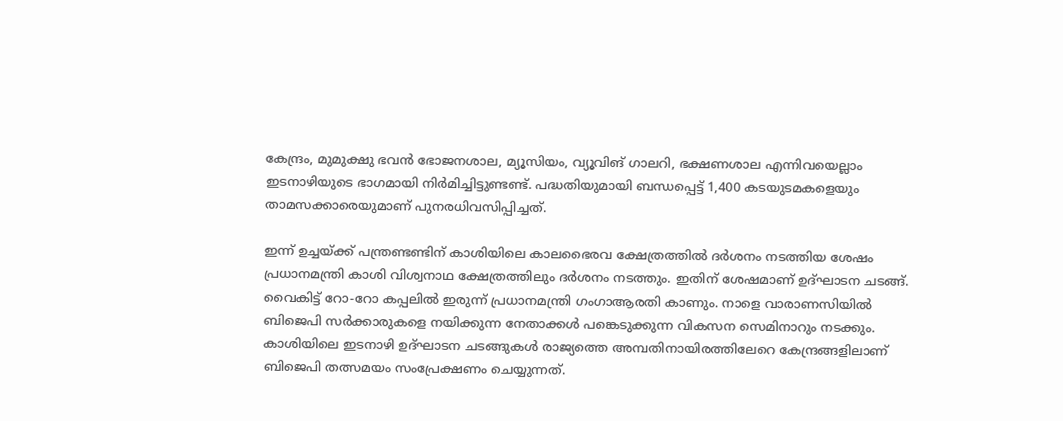കേന്ദ്രം, മുമുക്ഷു ഭവന്‍ ഭോജനശാല, മ്യൂസിയം, വ്യൂവിങ് ഗാലറി, ഭക്ഷണശാല എന്നിവയെല്ലാം ഇടനാഴിയുടെ ഭാഗമായി നിര്‍മിച്ചിട്ടുണ്ടണ്ട്. പദ്ധതിയുമായി ബന്ധപ്പെട്ട് 1,400 കടയുടമകളെയും താമസക്കാരെയുമാണ് പുനരധിവസിപ്പിച്ചത്.

ഇന്ന് ഉച്ചയ്‌ക്ക് പന്ത്രണ്ടണ്ടിന് കാശിയിലെ കാലഭൈരവ ക്ഷേത്രത്തില്‍ ദര്‍ശനം നടത്തിയ ശേഷം പ്രധാനമന്ത്രി കാശി വിശ്വനാഥ ക്ഷേത്രത്തിലും ദര്‍ശനം നടത്തും. ഇതിന് ശേഷമാണ് ഉദ്ഘാടന ചടങ്ങ്. വൈകിട്ട് റോ-റോ കപ്പലില്‍ ഇരുന്ന് പ്രധാനമന്ത്രി ഗംഗാആരതി കാണും. നാളെ വാരാണസിയില്‍ ബിജെപി സര്‍ക്കാരുകളെ നയിക്കുന്ന നേതാക്കള്‍ പങ്കെടുക്കുന്ന വികസന സെമിനാറും നടക്കും. കാശിയിലെ ഇടനാഴി ഉദ്ഘാടന ചടങ്ങുകള്‍ രാജ്യത്തെ അമ്പതിനായിരത്തിലേറെ കേന്ദ്രങ്ങളിലാണ് ബിജെപി തത്സമയം സംപ്രേക്ഷണം ചെയ്യുന്നത്.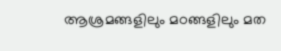ആശ്രമങ്ങളിലും മഠങ്ങളിലും മത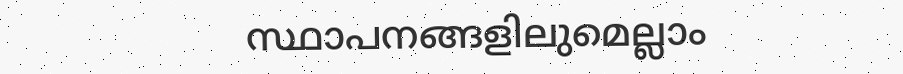സ്ഥാപനങ്ങളിലുമെല്ലാം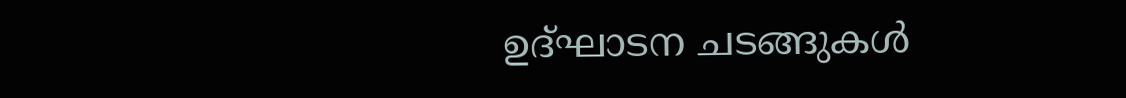ഉദ്ഘാടന ചടങ്ങുകള്‍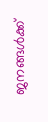ജനങ്ങള്‍ക്ക്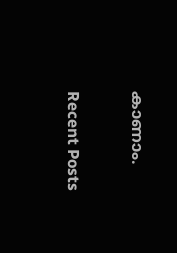കാണാം.

Recent Posts